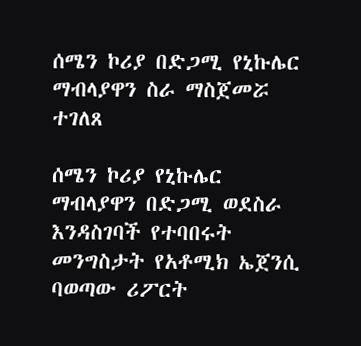ሰሜን ኮሪያ በድጋሚ የኒኩሌር ማብላያዋን ስራ ማስጀመሯ ተገለጸ

ሰሜን ኮሪያ የኒኩሌር ማብላያዋን በድጋሚ ወደስራ እንዳስገባች የተባበሩት መንግስታት የአቶሚክ ኤጀንሲ ባወጣው ሪፖርት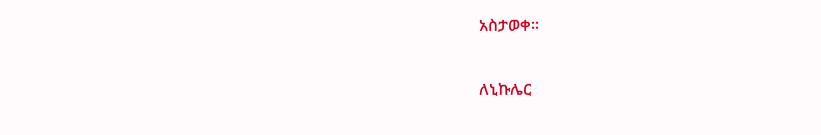አስታወቀ።

ለኒኩሌር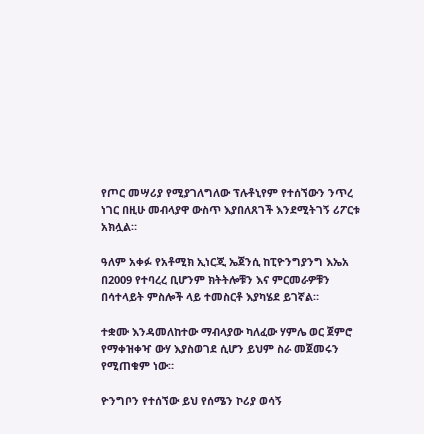የጦር መሣሪያ የሚያገለግለው ፕሉቶኒየም የተሰኘውን ንጥረ ነገር በዚሁ መብላያዋ ውስጥ እያበለጸገች እንደሚትገኝ ሪፖርቱ አክሏል።

ዓለም አቀፉ የአቶሚክ ኢነርጂ ኤጀንሲ ከፒዮንግያንግ እኤአ በ2009 የተባረረ ቢሆንም ክትትሎቹን እና ምርመራዎቹን በሳተላይት ምስሎች ላይ ተመስርቶ እያካሄደ ይገኛል።

ተቋሙ እንዳመለከተው ማብላያው ካለፈው ሃምሌ ወር ጀምሮ የማቀዝቀዣ ውሃ እያስወገደ ሲሆን ይህም ስራ መጀመሩን የሚጠቁም ነው።

ዮንግቦን የተሰኘው ይህ የሰሜን ኮሪያ ወሳኝ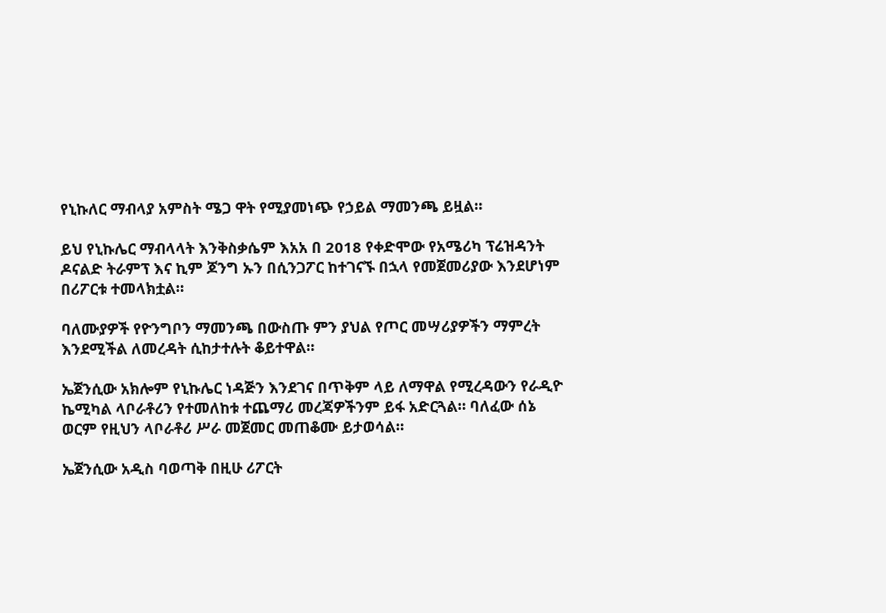የኒኩለር ማብላያ አምስት ሜጋ ዋት የሚያመነጭ የኃይል ማመንጫ ይዟል።

ይህ የኒኩሌር ማብላላት እንቅስቃሴም እአአ በ 2018 የቀድሞው የአሜሪካ ፕሬዝዳንት ዶናልድ ትራምፕ እና ኪም ጆንግ ኡን በሲንጋፖር ከተገናኙ በኋላ የመጀመሪያው እንደሆነም በሪፖርቱ ተመላክቷል።

ባለሙያዎች የዮንግቦን ማመንጫ በውስጡ ምን ያህል የጦር መሣሪያዎችን ማምረት እንደሚችል ለመረዳት ሲከታተሉት ቆይተዋል።

ኤጀንሲው አክሎም የኒኩሌር ነዳጅን እንደገና በጥቅም ላይ ለማዋል የሚረዳውን የራዲዮ ኬሚካል ላቦራቶሪን የተመለከቱ ተጨማሪ መረጃዎችንም ይፋ አድርጓል። ባለፈው ሰኔ ወርም የዚህን ላቦራቶሪ ሥራ መጀመር መጠቆሙ ይታወሳል።

ኤጀንሲው አዲስ ባወጣቅ በዚሁ ሪፖርት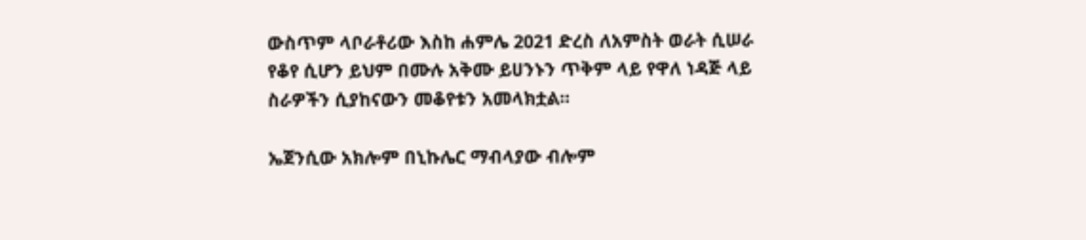ውስጥም ላቦራቶሪው እስከ ሐምሌ 2021 ድረስ ለአምስት ወራት ሲሠራ የቆየ ሲሆን ይህም በሙሉ አቅሙ ይሀንኑን ጥቅም ላይ የዋለ ነዳጅ ላይ ስራዎችን ሲያከናውን መቆየቱን አመላክቷል።

ኤጀንሲው አክሎም በኒኩሌር ማብላያው ብሎም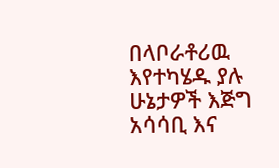በላቦራቶሪዉ እየተካሄዱ ያሉ ሁኔታዎች እጅግ አሳሳቢ እና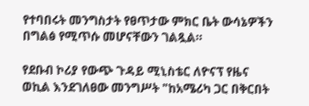የተባበሩት መንግስታት የፀጥታው ምክር ቤት ውሳኔዎችን በግልፅ የሚጥሱ መሆናቸውን ገልጿል።

የደቡብ ኮሪያ የውጭ ጉዳይ ሚኒስቴር ለዮናፕ የዜና ወኪል እንደገለፀው መንግሥት "ከአሜሪካ ጋር በቅርበት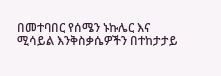በመተባበር የሰሜን ኑኩሌር እና ሚሳይል እንቅስቃሴዎችን በተከታታይ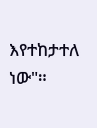እየተከታተለ ነው"።